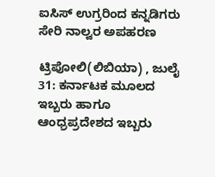ಐಸಿಸ್ ಉಗ್ರರಿಂದ ಕನ್ನಡಿಗರು ಸೇರಿ ನಾಲ್ವರ ಅಪಹರಣ

ಟ್ರಿಪೋಲಿ(ಲಿಬಿಯಾ) , ಜುಲೈ 31: ಕರ್ನಾಟಕ ಮೂಲದ ಇಬ್ಬರು ಹಾಗೂ ಆಂಧ್ರಪ್ರದೇಶದ ಇಬ್ಬರು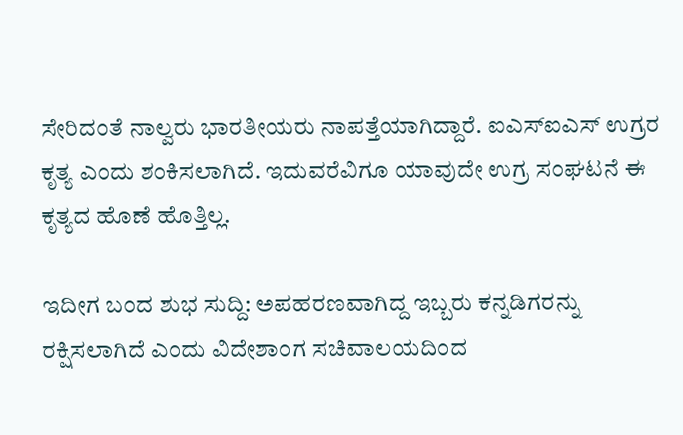ಸೇರಿದಂತೆ ನಾಲ್ವರು ಭಾರತೀಯರು ನಾಪತ್ತೆಯಾಗಿದ್ದಾರೆ. ಐಎಸ್ಐಎಸ್ ಉಗ್ರರ ಕೃತ್ಯ ಎಂದು ಶಂಕಿಸಲಾಗಿದೆ. ಇದುವರೆವಿಗೂ ಯಾವುದೇ ಉಗ್ರ ಸಂಘಟನೆ ಈ ಕೃತ್ಯದ ಹೊಣೆ ಹೊತ್ತಿಲ್ಲ.

ಇದೀಗ ಬಂದ ಶುಭ ಸುದ್ದಿ: ಅಪಹರಣವಾಗಿದ್ದ ಇಬ್ಬರು ಕನ್ನಡಿಗರನ್ನು ರಕ್ಷಿಸಲಾಗಿದೆ ಎಂದು ವಿದೇಶಾಂಗ ಸಚಿವಾಲಯದಿಂದ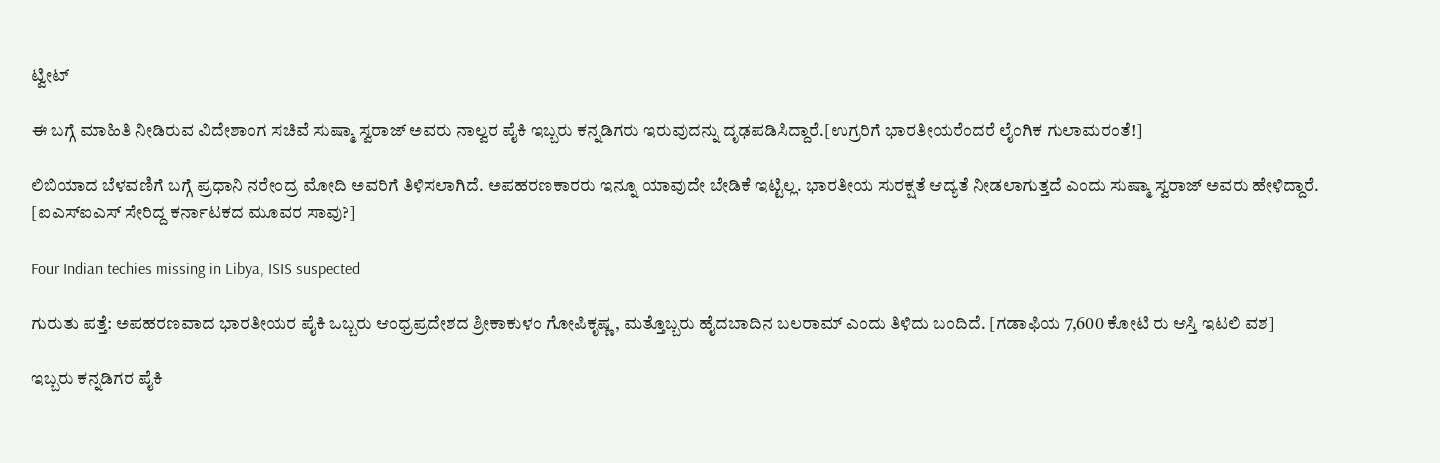ಟ್ವೀಟ್

ಈ ಬಗ್ಗೆ ಮಾಹಿತಿ ನೀಡಿರುವ ವಿದೇಶಾಂಗ ಸಚಿವೆ ಸುಷ್ಮಾ ಸ್ವರಾಜ್ ಅವರು ನಾಲ್ವರ ಪೈಕಿ ಇಬ್ಬರು ಕನ್ನಡಿಗರು ಇರುವುದನ್ನು ದೃಢಪಡಿಸಿದ್ದಾರೆ.[ಉಗ್ರರಿಗೆ ಭಾರತೀಯರೆಂದರೆ ಲೈಂಗಿಕ ಗುಲಾಮರಂತೆ!]

ಲಿಬಿಯಾದ ಬೆಳವಣಿಗೆ ಬಗ್ಗೆ ಪ್ರಧಾನಿ ನರೇಂದ್ರ ಮೋದಿ ಅವರಿಗೆ ತಿಳಿಸಲಾಗಿದೆ. ಅಪಹರಣಕಾರರು ಇನ್ನೂ ಯಾವುದೇ ಬೇಡಿಕೆ ಇಟ್ಟಿಲ್ಲ. ಭಾರತೀಯ ಸುರಕ್ಷತೆ ಆದ್ಯತೆ ನೀಡಲಾಗುತ್ತದೆ ಎಂದು ಸುಷ್ಮಾ ಸ್ವರಾಜ್ ಅವರು ಹೇಳಿದ್ದಾರೆ. [ಐಎಸ್‌ಐಎಸ್‌ ಸೇರಿದ್ದ ಕರ್ನಾಟಕದ ಮೂವರ ಸಾವು?]

Four Indian techies missing in Libya, ISIS suspected

ಗುರುತು ಪತ್ತೆ: ಅಪಹರಣವಾದ ಭಾರತೀಯರ ಪೈಕಿ ಒಬ್ಬರು ಆಂಧ್ರಪ್ರದೇಶದ ಶ್ರೀಕಾಕುಳಂ ಗೋಪಿಕೃಷ್ಣ, ಮತ್ತೊಬ್ಬರು ಹೈದಬಾದಿನ ಬಲರಾಮ್ ಎಂದು ತಿಳಿದು ಬಂದಿದೆ. [ಗಡಾಫಿಯ 7,600 ಕೋಟಿ ರು ಆಸ್ತಿ ಇಟಲಿ ವಶ]

ಇಬ್ಬರು ಕನ್ನಡಿಗರ ಪೈಕಿ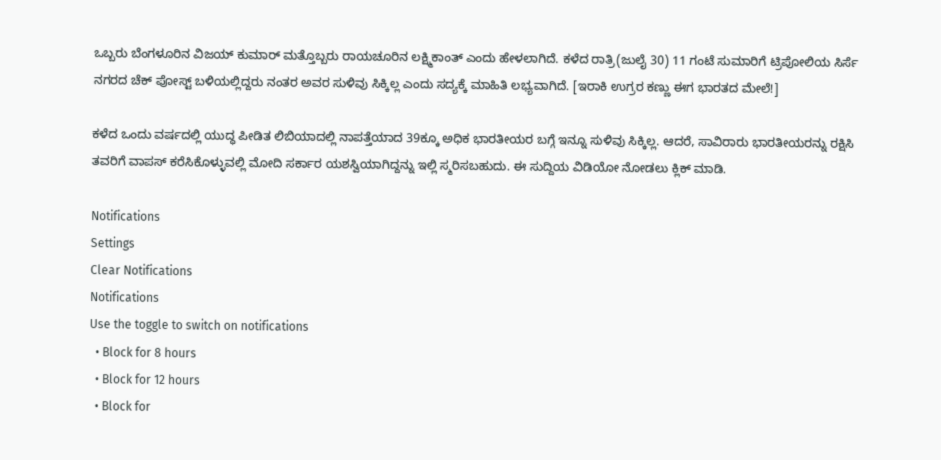ಒಬ್ಬರು ಬೆಂಗಳೂರಿನ ವಿಜಯ್ ಕುಮಾರ್ ಮತ್ತೊಬ್ಬರು ರಾಯಚೂರಿನ ಲಕ್ಷ್ಮಿಕಾಂತ್ ಎಂದು ಹೇಳಲಾಗಿದೆ. ಕಳೆದ ರಾತ್ರಿ(ಜುಲೈ 30) 11 ಗಂಟೆ ಸುಮಾರಿಗೆ ಟ್ರಿಪೋಲಿಯ ಸಿರ್ಸೆ ನಗರದ ಚೆಕ್ ಪೋಸ್ಟ್ ಬಳಿಯಲ್ಲಿದ್ದರು ನಂತರ ಅವರ ಸುಳಿವು ಸಿಕ್ಕಿಲ್ಲ ಎಂದು ಸದ್ಯಕ್ಕೆ ಮಾಹಿತಿ ಲಭ್ಯವಾಗಿದೆ. [ಇರಾಕಿ ಉಗ್ರರ ಕಣ್ಣು ಈಗ ಭಾರತದ ಮೇಲೆ!]

ಕಳೆದ ಒಂದು ವರ್ಷದಲ್ಲಿ ಯುದ್ಧ ಪೀಡಿತ ಲಿಬಿಯಾದಲ್ಲಿ ನಾಪತ್ತೆಯಾದ 39ಕ್ಕೂ ಅಧಿಕ ಭಾರತೀಯರ ಬಗ್ಗೆ ಇನ್ನೂ ಸುಳಿವು ಸಿಕ್ಕಿಲ್ಲ. ಆದರೆ, ಸಾವಿರಾರು ಭಾರತೀಯರನ್ನು ರಕ್ಷಿಸಿ ತವರಿಗೆ ವಾಪಸ್ ಕರೆಸಿಕೊಳ್ಳುವಲ್ಲಿ ಮೋದಿ ಸರ್ಕಾರ ಯಶಸ್ವಿಯಾಗಿದ್ದನ್ನು ಇಲ್ಲಿ ಸ್ಮರಿಸಬಹುದು. ಈ ಸುದ್ದಿಯ ವಿಡಿಯೋ ನೋಡಲು ಕ್ಲಿಕ್ ಮಾಡಿ.

Notifications
Settings
Clear Notifications
Notifications
Use the toggle to switch on notifications
  • Block for 8 hours
  • Block for 12 hours
  • Block for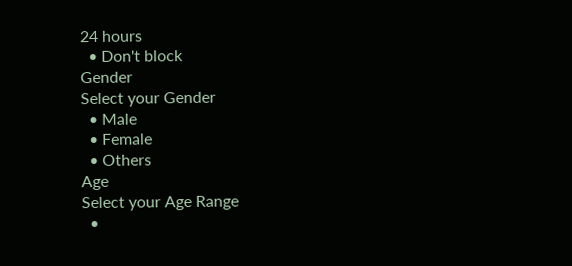24 hours
  • Don't block
Gender
Select your Gender
  • Male
  • Female
  • Others
Age
Select your Age Range
  •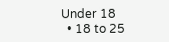Under 18
  • 18 to 25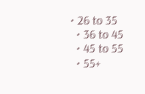• 26 to 35
  • 36 to 45
  • 45 to 55
  • 55+